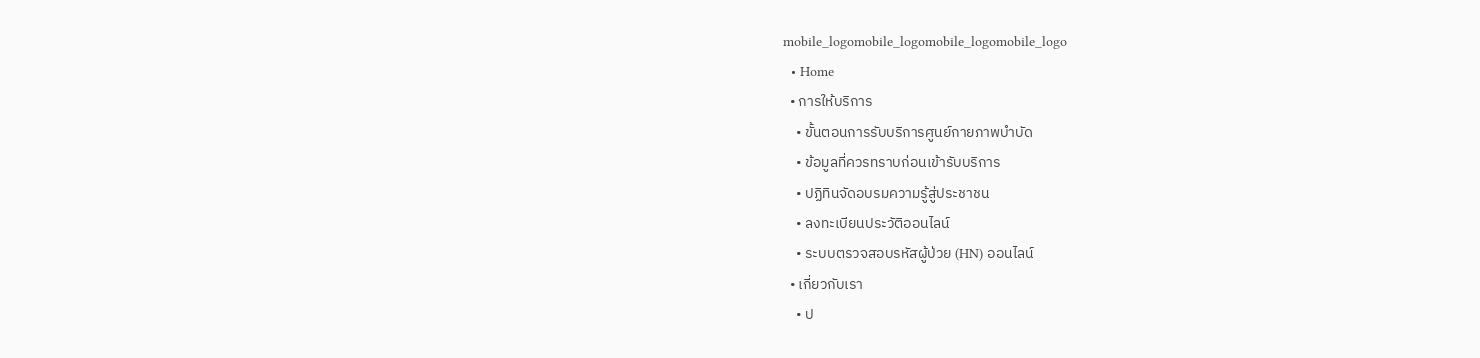mobile_logomobile_logomobile_logomobile_logo
  • Home
  • การให้บริการ
    • ขั้นตอนการรับบริการศูนย์กายภาพบำบัด
    • ข้อมูลที่ควรทราบก่อนเข้ารับบริการ
    • ปฏิทินจัดอบรมความรู้สู่ประชาชน
    • ลงทะเบียนประวัติออนไลน์
    • ระบบตรวจสอบรหัสผู้ป่วย (HN) ออนไลน์
  • เกี่ยวกับเรา
    • ป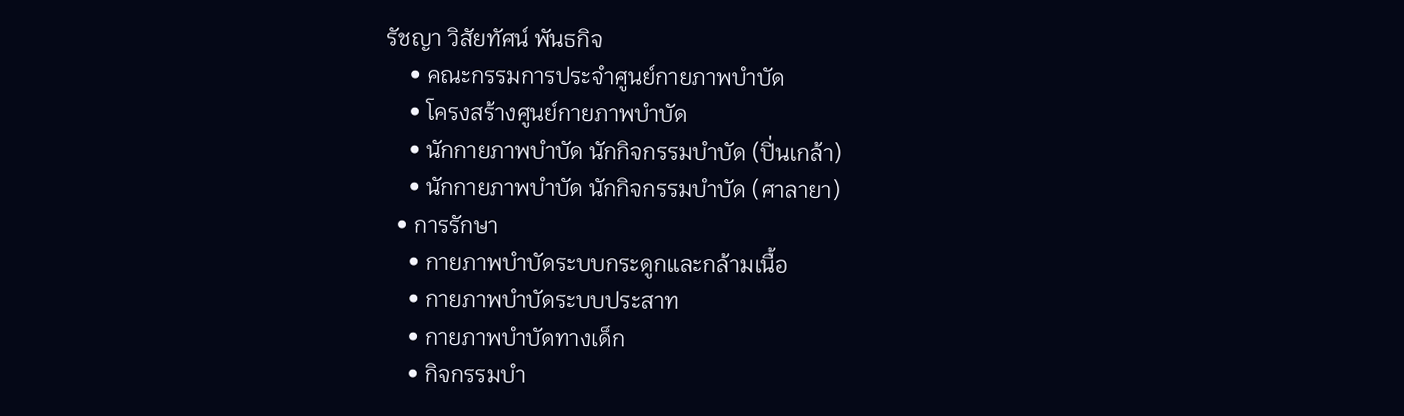รัชญา วิสัยทัศน์ พันธกิจ
    • คณะกรรมการประจำศูนย์กายภาพบำบัด
    • โครงสร้างศูนย์กายภาพบำบัด
    • นักกายภาพบำบัด นักกิจกรรมบำบัด (ปิ่นเกล้า)
    • นักกายภาพบำบัด นักกิจกรรมบำบัด (ศาลายา)
  • การรักษา
    • กายภาพบำบัดระบบกระดูกและกล้ามเนื้อ
    • กายภาพบำบัดระบบประสาท
    • กายภาพบำบัดทางเด็ก
    • กิจกรรมบำ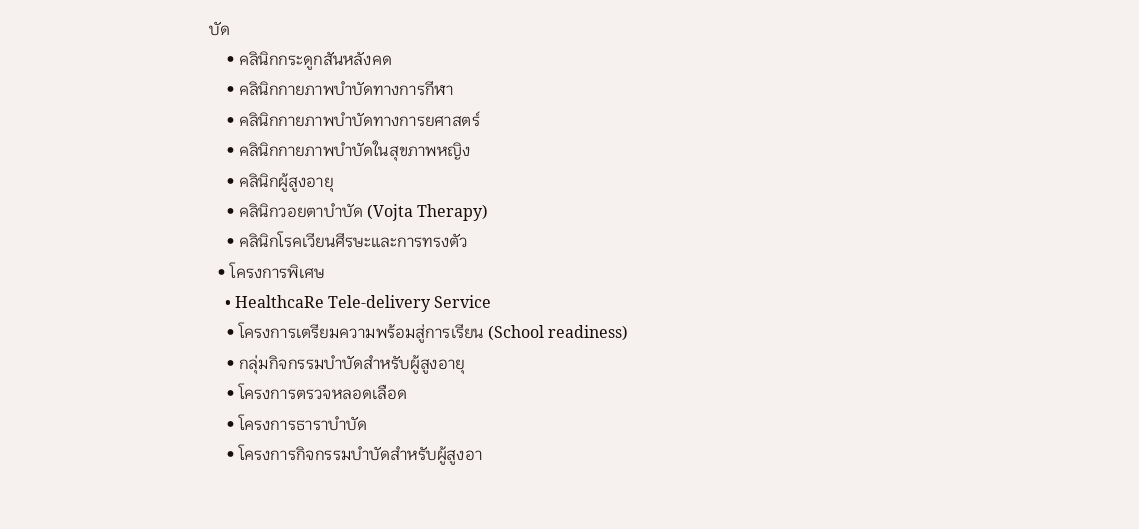บัด
    • คลินิกกระดูกสันหลังคด
    • คลินิกกายภาพบำบัดทางการกีฬา
    • คลินิกกายภาพบำบัดทางการยศาสตร์
    • คลินิกกายภาพบำบัดในสุขภาพหญิง
    • คลินิกผู้สูงอายุ
    • คลินิกวอยตาบำบัด (Vojta Therapy)
    • คลินิกโรคเวียนศีรษะและการทรงตัว
  • โครงการพิเศษ
    • HealthcaRe Tele-delivery Service
    • โครงการเตรียมความพร้อมสู่การเรียน (School readiness)
    • กลุ่มกิจกรรมบำบัดสำหรับผู้สูงอายุ
    • โครงการตรวจหลอดเลือด
    • โครงการธาราบำบัด
    • โครงการกิจกรรมบำบัดสำหรับผู้สูงอา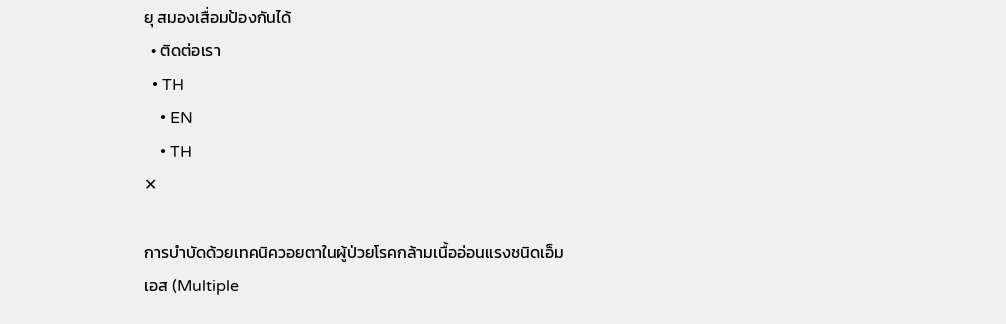ยุ สมองเสื่อมป้องกันได้
  • ติดต่อเรา
  • TH
    • EN
    • TH
✕

การบำบัดด้วยเทคนิควอยตาในผู้ป่วยโรคกล้ามเนื้ออ่อนแรงชนิดเอ็มเอส (Multiple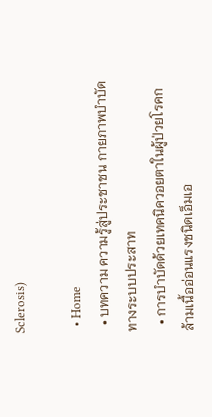Sclerosis)

  • Home
  • บทความ ความรู้สู่ประชาชน กายภาพบำบัดทางระบบประสาท
  • การบำบัดด้วยเทคนิควอยตาในผู้ป่วยโรคกล้ามเนื้ออ่อนแรงชนิดเอ็มเอ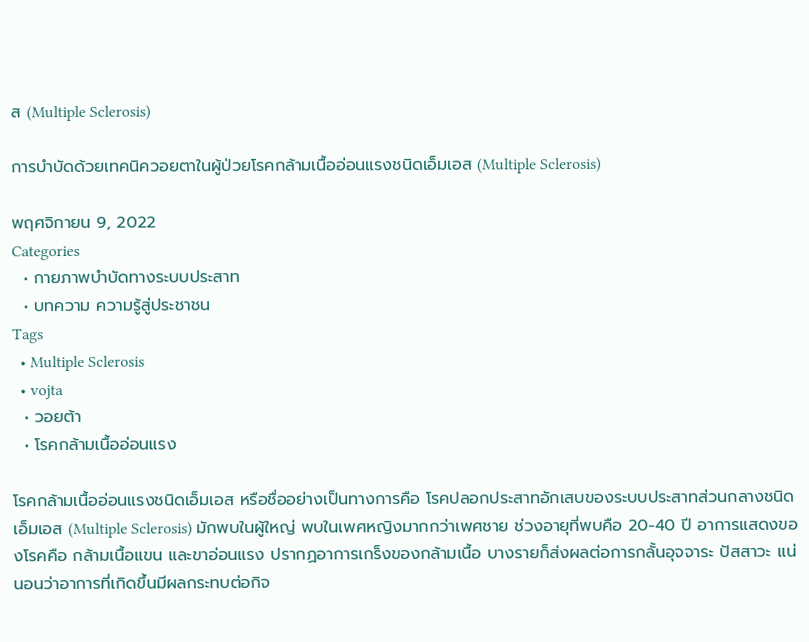ส (Multiple Sclerosis)

การบำบัดด้วยเทคนิควอยตาในผู้ป่วยโรคกล้ามเนื้ออ่อนแรงชนิดเอ็มเอส (Multiple Sclerosis)

พฤศจิกายน 9, 2022
Categories
  • กายภาพบำบัดทางระบบประสาท
  • บทความ ความรู้สู่ประชาชน
Tags
  • Multiple Sclerosis
  • vojta
  • วอยต้า
  • โรคกล้ามเนื้ออ่อนแรง

โรคกล้ามเนื้ออ่อนแรงชนิดเอ็มเอส หรือชื่ออย่างเป็นทางการคือ โรคปลอกประสาทอักเสบของระบบประสาทส่วนกลางชนิดเอ็มเอส (Multiple Sclerosis) มักพบในผู้ใหญ่ พบในเพศหญิงมากกว่าเพศชาย ช่วงอายุที่พบคือ 20-40 ปี อาการแสดงของโรคคือ กล้ามเนื้อแขน และขาอ่อนแรง ปรากฏอาการเกร็งของกล้ามเนื้อ บางรายก็ส่งผลต่อการกลั้นอุจจาระ ปัสสาวะ แน่นอนว่าอาการที่เกิดขึ้นมีผลกระทบต่อกิจ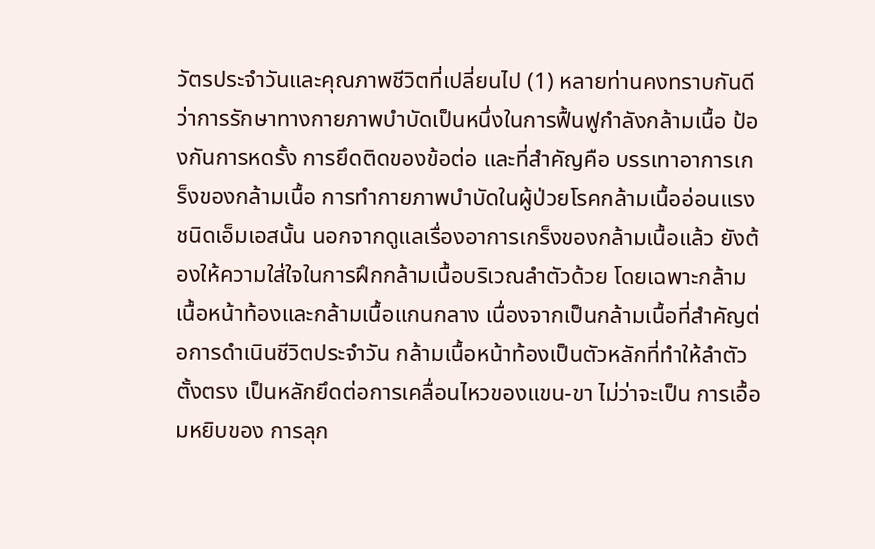วัตรประจำวันและคุณภาพชีวิตที่เปลี่ยนไป (1) หลายท่านคงทราบกันดีว่าการรักษาทางกายภาพบำบัดเป็นหนึ่งในการฟื้นฟูกำลังกล้ามเนื้อ ป้องกันการหดรั้ง การยึดติดของข้อต่อ และที่สำคัญคือ บรรเทาอาการเกร็งของกล้ามเนื้อ การทำกายภาพบำบัดในผู้ป่วยโรคกล้ามเนื้ออ่อนแรงชนิดเอ็มเอสนั้น นอกจากดูแลเรื่องอาการเกร็งของกล้ามเนื้อแล้ว ยังต้องให้ความใส่ใจในการฝึกกล้ามเนื้อบริเวณลำตัวด้วย โดยเฉพาะกล้ามเนื้อหน้าท้องและกล้ามเนื้อแกนกลาง เนื่องจากเป็นกล้ามเนื้อที่สำคัญต่อการดำเนินชีวิตประจำวัน กล้ามเนื้อหน้าท้องเป็นตัวหลักที่ทำให้ลำตัวตั้งตรง เป็นหลักยึดต่อการเคลื่อนไหวของแขน-ขา ไม่ว่าจะเป็น การเอื้อมหยิบของ การลุก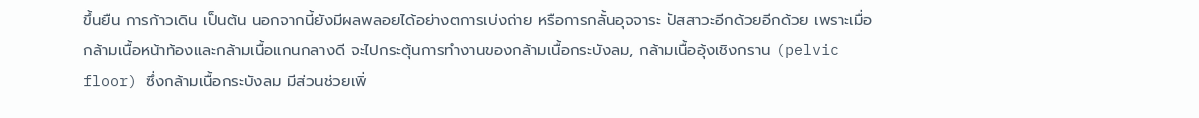ขึ้นยืน การก้าวเดิน เป็นต้น นอกจากนี้ยังมีผลพลอยได้อย่างตการเบ่งถ่าย หรือการกลั้นอุจจาระ ปัสสาวะอีกด้วยอีกด้วย เพราะเมื่อกล้ามเนื้อหน้าท้องและกล้ามเนื้อแกนกลางดี จะไปกระตุ้นการทำงานของกล้ามเนื้อกระบังลม, กล้ามเนื้ออุ้งเชิงกราน (pelvic floor) ซึ่งกล้ามเนื้อกระบังลม มีส่วนช่วยเพิ่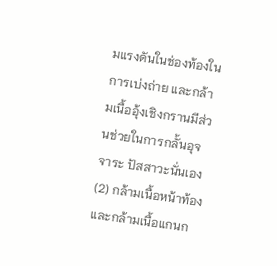มแรงดันในช่องท้องในการเบ่งถ่าย และกล้ามเนื้ออุ้งเชิงกรานมีส่วนช่วยในการกลั้นอุจจาระ ปัสสาวะนั่นเอง (2) กล้ามเนื้อหน้าท้องและกล้ามเนื้อแกนก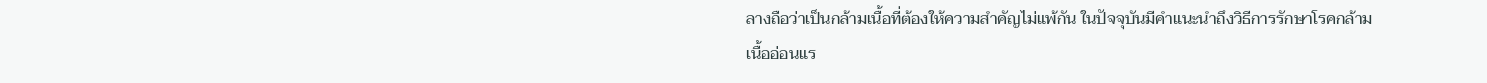ลางถือว่าเป็นกล้ามเนื้อที่ต้องให้ความสำคัญไม่แพ้กัน ในปัจจุบันมีคำแนะนำถึงวิธีการรักษาโรคกล้ามเนื้ออ่อนแร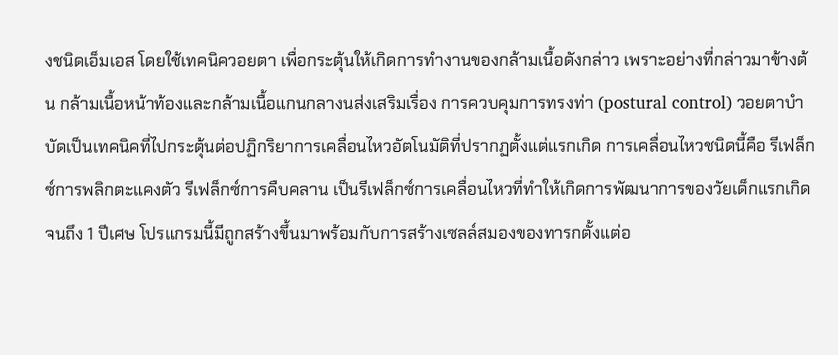งชนิดเอ็มเอส โดยใช้เทคนิควอยตา เพื่อกระตุ้นให้เกิดการทำงานของกล้ามเนื้อดังกล่าว เพราะอย่างที่กล่าวมาข้างต้น กล้ามเนื้อหน้าท้องและกล้ามเนื้อแกนกลางนส่งเสริมเรื่อง การควบคุมการทรงท่า (postural control) วอยตาบำบัดเป็นเทคนิคที่ไปกระตุ้นต่อปฏิกริยาการเคลื่อนไหวอัตโนมัติที่ปรากฏตั้งแต่แรกเกิด การเคลื่อนไหวชนิดนี้คือ รีเฟล็กซ์การพลิกตะแคงตัว รีเฟล็กซ์การคืบคลาน เป็นรีเฟล็กซ์การเคลื่อนไหวที่ทำให้เกิดการพัฒนาการของวัยเด็กแรกเกิดจนถึง 1 ปีเศษ โปรแกรมนี้มีถูกสร้างขึ้นมาพร้อมกับการสร้างเซลล์สมองของทารกตั้งแต่อ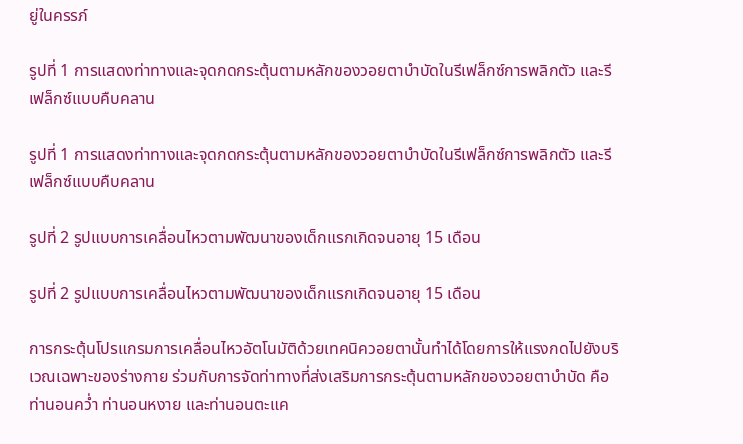ยู่ในครรภ์

รูปที่ 1 การแสดงท่าทางและจุดกดกระตุ้นตามหลักของวอยตาบำบัดในรีเฟล็กซ์การพลิกตัว และรีเฟล็กซ์แบบคืบคลาน

รูปที่ 1 การแสดงท่าทางและจุดกดกระตุ้นตามหลักของวอยตาบำบัดในรีเฟล็กซ์การพลิกตัว และรีเฟล็กซ์แบบคืบคลาน

รูปที่ 2 รูปแบบการเคลื่อนไหวตามพัฒนาของเด็กแรกเกิดจนอายุ 15 เดือน

รูปที่ 2 รูปแบบการเคลื่อนไหวตามพัฒนาของเด็กแรกเกิดจนอายุ 15 เดือน

การกระตุ้นโปรแกรมการเคลื่อนไหวอัตโนมัติด้วยเทคนิควอยตานั้นทำได้โดยการให้แรงกดไปยังบริเวณเฉพาะของร่างกาย ร่วมกับการจัดท่าทางที่ส่งเสริมการกระตุ้นตามหลักของวอยตาบำบัด คือ ท่านอนคว่ำ ท่านอนหงาย และท่านอนตะแค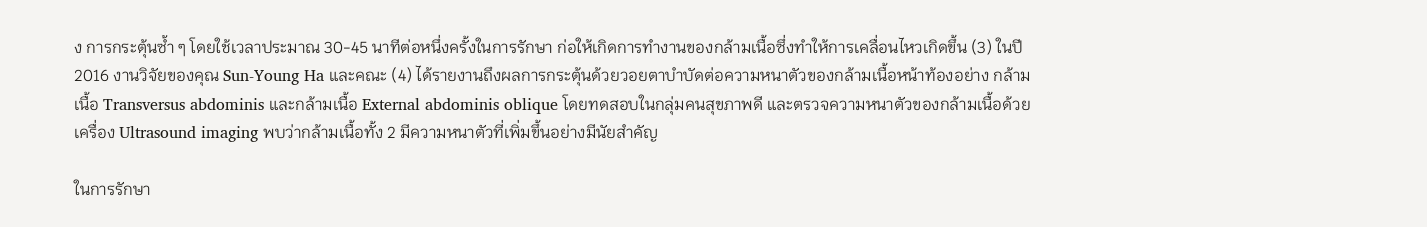ง การกระตุ้นซ้ำ ๆ โดยใช้เวลาประมาณ 30-45 นาทีต่อหนึ่งครั้งในการรักษา ก่อให้เกิดการทำงานของกล้ามเนื้อซึ่งทำให้การเคลื่อนไหวเกิดขึ้น (3) ในปี 2016 งานวิจัยของคุณ Sun-Young Ha และคณะ (4) ได้รายงานถึงผลการกระตุ้นด้วยวอยตาบำบัดต่อความหนาตัวของกล้ามเนื้อหน้าท้องอย่าง กล้ามเนื้อ Transversus abdominis และกล้ามเนื้อ External abdominis oblique โดยทดสอบในกลุ่มคนสุขภาพดี และตรวจความหนาตัวของกล้ามเนื้อด้วยเครื่อง Ultrasound imaging พบว่ากล้ามเนื้อทั้ง 2 มีความหนาตัวที่เพิ่มขึ้นอย่างมีนัยสำคัญ

ในการรักษา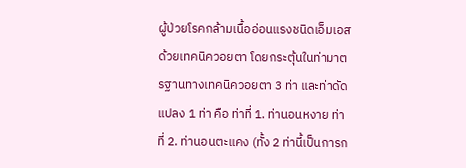ผู้ป่วยโรคกล้ามเนื้ออ่อนแรงชนิดเอ็มเอสด้วยเทคนิควอยตา โดยกระตุ้นในท่ามาตรฐานทางเทคนิควอยตา 3 ท่า และท่าดัดแปลง 1 ท่า คือ ท่าที่ 1. ท่านอนหงาย ท่าที่ 2. ท่านอนตะแคง (ทั้ง 2 ท่านี้เป็นการก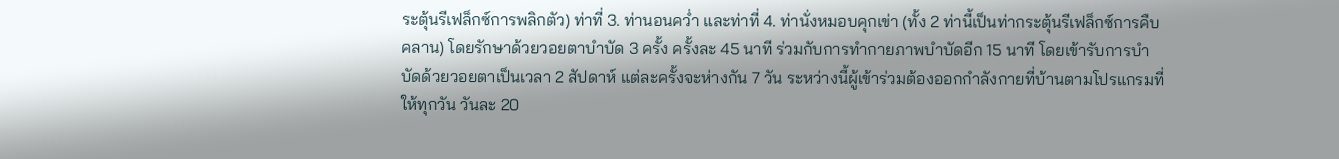ระตุ้นรีเฟล็กซ์การพลิกตัว) ท่าที่ 3. ท่านอนคว่ำ และท่าที่ 4. ท่านั่งหมอบคุกเข่า (ทั้ง 2 ท่านี้เป็นท่ากระตุ้นรีเฟล็กซ์การคืบคลาน) โดยรักษาด้วยวอยตาบำบัด 3 ครั้ง ครั้งละ 45 นาที ร่วมกับการทำกายภาพบำบัดอีก 15 นาที โดยเข้ารับการบำบัดด้วยวอยตาเป็นเวลา 2 สัปดาห์ แต่ละครั้งจะห่างกัน 7 วัน ระหว่างนี้ผู้เข้าร่วมต้องออกกำลังกายที่บ้านตามโปรแกรมที่ให้ทุกวัน วันละ 20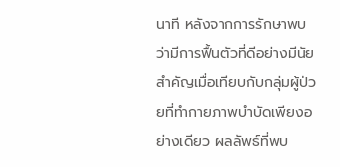นาที หลังจากการรักษาพบว่ามีการฟื้นตัวที่ดีอย่างมีนัยสำคัญเมื่อเทียบกับกลุ่มผู้ป่วยที่ทำกายภาพบำบัดเพียงอย่างเดียว ผลลัพธ์ที่พบ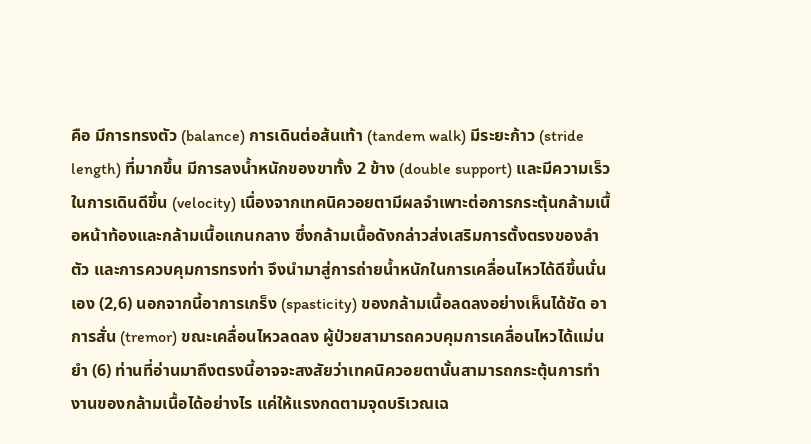คือ มีการทรงตัว (balance) การเดินต่อส้นเท้า (tandem walk) มีระยะก้าว (stride length) ที่มากขึ้น มีการลงน้ำหนักของขาทั้ง 2 ข้าง (double support) และมีความเร็วในการเดินดีขึ้น (velocity) เนื่องจากเทคนิควอยตามีผลจำเพาะต่อการกระตุ้นกล้ามเนื้อหน้าท้องและกล้ามเนื้อแกนกลาง ซึ่งกล้ามเนื้อดังกล่าวส่งเสริมการตั้งตรงของลำตัว และการควบคุมการทรงท่า จึงนำมาสู่การถ่ายน้ำหนักในการเคลื่อนไหวได้ดีขึ้นนั่นเอง (2,6) นอกจากนี้อาการเกร็ง (spasticity) ของกล้ามเนื้อลดลงอย่างเห็นได้ชัด อาการสั่น (tremor) ขณะเคลื่อนไหวลดลง ผู้ป่วยสามารถควบคุมการเคลื่อนไหวได้แม่นยำ (6) ท่านที่อ่านมาถึงตรงนี้อาจจะสงสัยว่าเทคนิควอยตานั้นสามารถกระตุ้นการทำงานของกล้ามเนื้อได้อย่างไร แค่ให้แรงกดตามจุดบริเวณเฉ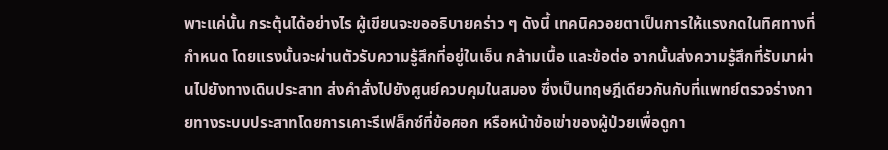พาะแค่นั้น กระตุ้นได้อย่างไร ผู้เขียนจะขออธิบายคร่าว ๆ ดังนี้ เทคนิควอยตาเป็นการให้แรงกดในทิศทางที่กำหนด โดยแรงนั้นจะผ่านตัวรับความรู้สึกที่อยู่ในเอ็น กล้ามเนื้อ และข้อต่อ จากนั้นส่งความรู้สึกที่รับมาผ่านไปยังทางเดินประสาท ส่งคำสั่งไปยังศูนย์ควบคุมในสมอง ซึ่งเป็นทฤษฎีเดียวกันกับที่แพทย์ตรวจร่างกายทางระบบประสาทโดยการเคาะรีเฟล็กซ์ที่ข้อศอก หรือหน้าข้อเข่าของผู้ป่วยเพื่อดูกา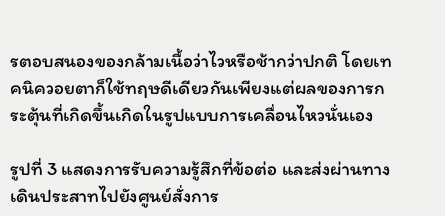รตอบสนองของกล้ามเนื้อว่าไวหรือช้ากว่าปกติ โดยเทคนิควอยตาก็ใช้ทฤษดีเดียวกันเพียงแต่ผลของการกระตุ้นที่เกิดขึ้นเกิดในรูปแบบการเคลื่อนไหวนั่นเอง

รูปที่ 3 แสดงการรับความรู้สึกที่ข้อต่อ และส่งผ่านทางเดินประสาทไปยังศูนย์สั่งการ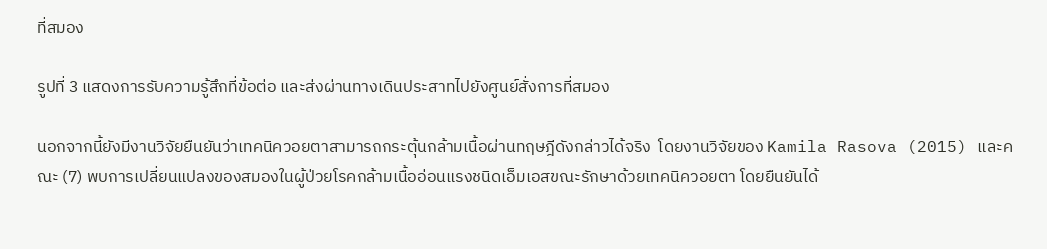ที่สมอง

รูปที่ 3 แสดงการรับความรู้สึกที่ข้อต่อ และส่งผ่านทางเดินประสาทไปยังศูนย์สั่งการที่สมอง

นอกจากนี้ยังมีงานวิจัยยืนยันว่าเทคนิควอยตาสามารถกระตุ้นกล้ามเนื้อผ่านทฤษฎีดังกล่าวได้จริง  โดยงานวิจัยของ Kamila Rasova (2015) และคณะ (7) พบการเปลี่ยนแปลงของสมองในผู้ป่วยโรคกล้ามเนื้ออ่อนแรงชนิดเอ็มเอสขณะรักษาด้วยเทคนิควอยตา โดยยืนยันได้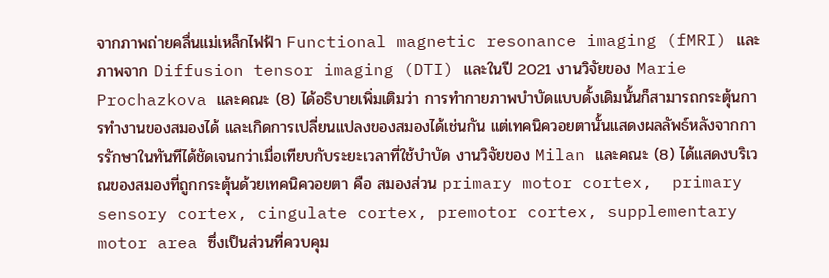จากภาพถ่ายคลื่นแม่เหล็กไฟฟ้า Functional magnetic resonance imaging (fMRI) และภาพจาก Diffusion tensor imaging (DTI) และในปี 2021 งานวิจัยของ Marie Prochazkova และคณะ (8) ได้อธิบายเพิ่มเติมว่า การทำกายภาพบำบัดแบบดั้งเดิมนั้นก็สามารถกระตุ้นการทำงานของสมองได้ และเกิดการเปลี่ยนแปลงของสมองได้เช่นกัน แต่เทคนิควอยตานั้นแสดงผลลัพธ์หลังจากการรักษาในทันทีได้ชัดเจนกว่าเมื่อเทียบกับระยะเวลาที่ใช้บำบัด งานวิจัยของ Milan และคณะ (8) ได้แสดงบริเวณของสมองที่ถูกกระตุ้นด้วยเทคนิควอยตา คือ สมองส่วน primary motor cortex,  primary sensory cortex, cingulate cortex, premotor cortex, supplementary motor area ซึ่งเป็นส่วนที่ควบคุม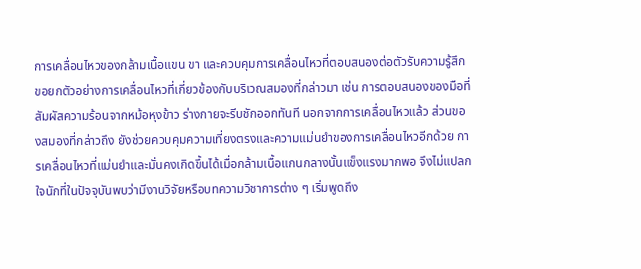การเคลื่อนไหวของกล้ามเนื้อแขน ขา และควบคุมการเคลื่อนไหวที่ตอบสนองต่อตัวรับความรู้สึก ขอยกตัวอย่างการเคลื่อนไหวที่เกี่ยวข้องกับบริเวณสมองที่กล่าวมา เช่น การตอบสนองของมือที่สัมผัสความร้อนจากหม้อหุงข้าว ร่างกายจะรีบชักออกทันที นอกจากการเคลื่อนไหวแล้ว ส่วนของสมองที่กล่าวถึง ยังช่วยควบคุมความเที่ยงตรงและความแม่นยำของการเคลื่อนไหวอีกด้วย การเคลื่อนไหวที่แม่นยำและมั่นคงเกิดขึ้นได้เมื่อกล้ามเนื้อแกนกลางนั้นแข็งแรงมากพอ จึงไม่แปลกใจนักที่ในปัจจุบันพบว่ามีงานวิจัยหรือบทความวิชาการต่าง ๆ เริ่มพูดถึง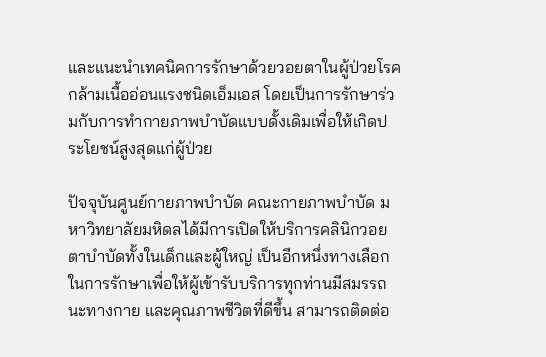และแนะนำเทคนิคการรักษาด้วยวอยตาในผู้ป่วยโรคกล้ามเนื้ออ่อนแรงชนิดเอ็มเอส โดยเป็นการรักษาร่วมกับการทำกายภาพบำบัดแบบดั้งเดิมเพื่อให้เกิดประโยชน์สูงสุดแก่ผู้ป่วย

ปัจจุบันศูนย์กายภาพบำบัด คณะกายภาพบำบัด มหาวิทยาลัยมหิดลได้มีการเปิดให้บริการคลินิกวอยตาบำบัดทั้งในเด็กและผู้ใหญ่ เป็นอีกหนึ่งทางเลือกในการรักษาเพื่อให้ผู้เข้ารับบริการทุกท่านมีสมรรถนะทางกาย และคุณภาพชีวิตที่ดีขึ้น สามารถติดต่อ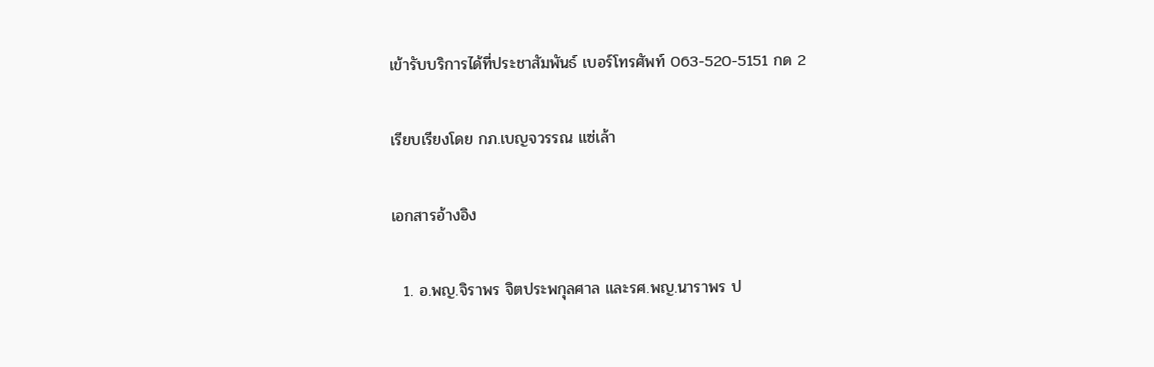เข้ารับบริการได้ที่ประชาสัมพันธ์ เบอร์โทรศัพท์ 063-520-5151 กด 2

เรียบเรียงโดย กภ.เบญจวรรณ แซ่เล้า

เอกสารอ้างอิง

  1. อ.พญ.จิราพร จิตประพกุลศาล และรศ.พญ.นาราพร ป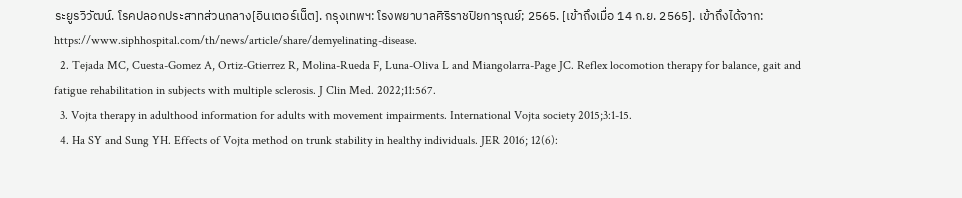ระยูรวิวัฒน์. โรคปลอกประสาทส่วนกลาง[อินเตอร์เน็ต]. กรุงเทพฯ: โรงพยาบาลศิริราชปิยการุณย์; 2565. [เข้าถึงเมื่อ 14 ก.ย. 2565]. เข้าถึงได้จาก: https://www.siphhospital.com/th/news/article/share/demyelinating-disease.
  2. Tejada MC, Cuesta-Gomez A, Ortiz-Gtierrez R, Molina-Rueda F, Luna-Oliva L and Miangolarra-Page JC. Reflex locomotion therapy for balance, gait and fatigue rehabilitation in subjects with multiple sclerosis. J Clin Med. 2022;11:567.
  3. Vojta therapy in adulthood information for adults with movement impairments. International Vojta society 2015;3:1-15.
  4. Ha SY and Sung YH. Effects of Vojta method on trunk stability in healthy individuals. JER 2016; 12(6):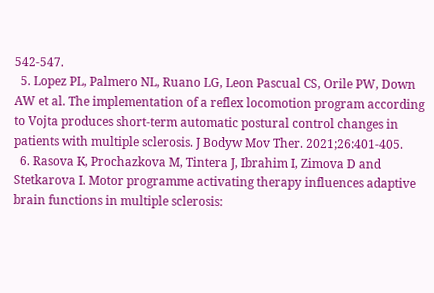542-547.
  5. Lopez PL, Palmero NL, Ruano LG, Leon Pascual CS, Orile PW, Down AW et al. The implementation of a reflex locomotion program according to Vojta produces short-term automatic postural control changes in patients with multiple sclerosis. J Bodyw Mov Ther. 2021;26:401-405.
  6. Rasova K, Prochazkova M, Tintera J, Ibrahim I, Zimova D and Stetkarova I. Motor programme activating therapy influences adaptive brain functions in multiple sclerosis: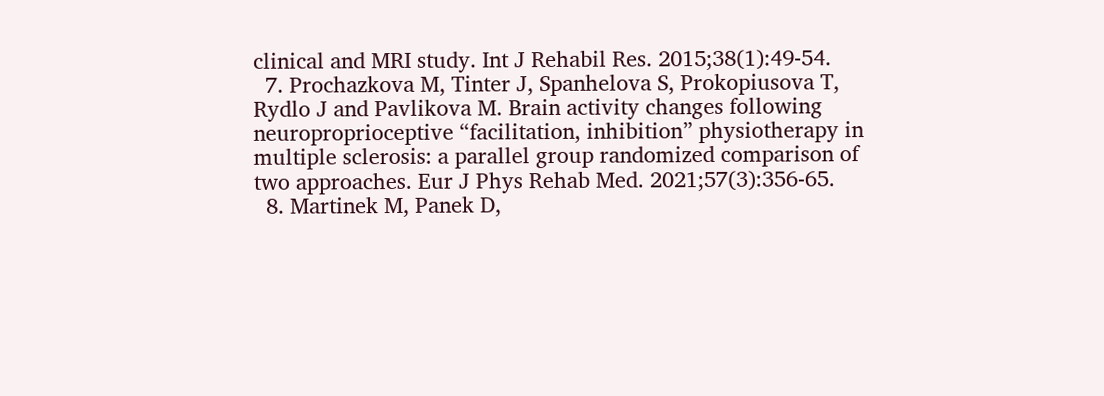clinical and MRI study. Int J Rehabil Res. 2015;38(1):49-54.
  7. Prochazkova M, Tinter J, Spanhelova S, Prokopiusova T, Rydlo J and Pavlikova M. Brain activity changes following neuroproprioceptive “facilitation, inhibition” physiotherapy in multiple sclerosis: a parallel group randomized comparison of two approaches. Eur J Phys Rehab Med. 2021;57(3):356-65.
  8. Martinek M, Panek D,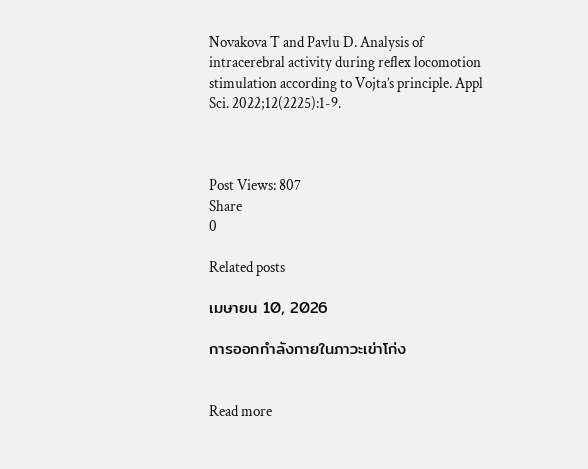Novakova T and Pavlu D. Analysis of intracerebral activity during reflex locomotion stimulation according to Vojta’s principle. Appl Sci. 2022;12(2225):1-9.



Post Views: 807
Share
0

Related posts

เมษายน 10, 2026

การออกกำลังกายในภาวะเข่าโก่ง


Read more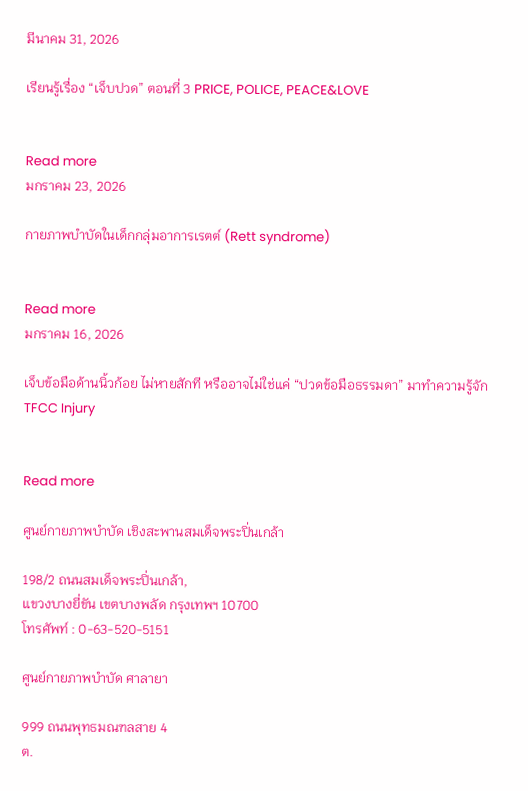มีนาคม 31, 2026

เรียนรู้เรื่อง “เจ็บปวด” ตอนที่ 3 PRICE, POLICE, PEACE&LOVE


Read more
มกราคม 23, 2026

กายภาพบำบัดในเด็กกลุ่มอาการเรตต์ (Rett syndrome)


Read more
มกราคม 16, 2026

เจ็บข้อมือด้านนิ้วก้อย ไม่หายสักที หรืออาจไม่ใช่แค่ “ปวดข้อมือธรรมดา” มาทำความรู้จัก TFCC Injury


Read more

ศูนย์กายภาพบำบัด เชิงสะพานสมเด็จพระปิ่นเกล้า

198/2 ถนนสมเด็จพระปิ่นเกล้า,
แขวงบางยี่ขัน เขตบางพลัด กรุงเทพฯ 10700
โทรศัพท์ : 0-63-520-5151

ศูนย์กายภาพบำบัด ศาลายา

999 ถนนพุทธมณฑลสาย 4
ต.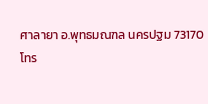ศาลายา อ.พุทธมณฑล นครปฐม 73170
โทร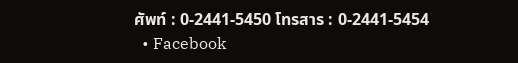ศัพท์ : 0-2441-5450 โทรสาร : 0-2441-5454
  • Facebook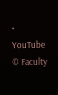• YouTube
© Faculty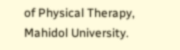of Physical Therapy, Mahidol University.